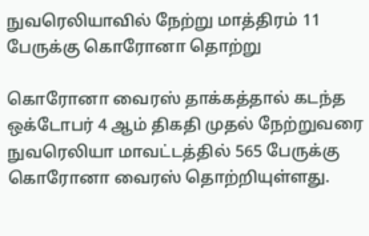நுவரெலியாவில் நேற்று மாத்திரம் 11 பேருக்கு கொரோனா தொற்று

கொரோனா வைரஸ் தாக்கத்தால் கடந்த ஒக்டோபர் 4 ஆம் திகதி முதல் நேற்றுவரை நுவரெலியா மாவட்டத்தில் 565 பேருக்கு கொரோனா வைரஸ் தொற்றியுள்ளது.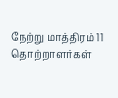நேற்று மாத்திரம் 11 தொற்றாளர்கள்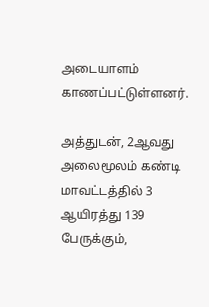அடையாளம் காணப்பட்டுள்ளனர்.

அத்துடன், 2ஆவது அலைமூலம் கண்டி மாவட்டத்தில் 3 ஆயிரத்து 139 பேருக்கும்,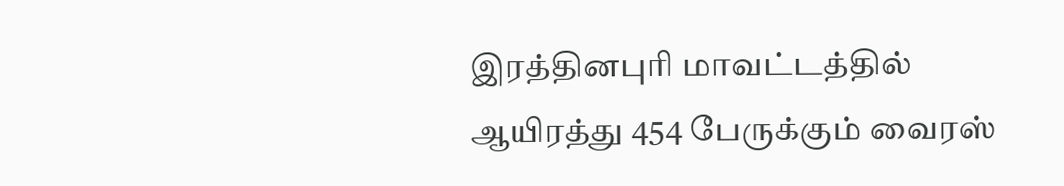இரத்தினபுரி மாவட்டத்தில்   ஆயிரத்து 454 பேருக்கும் வைரஸ்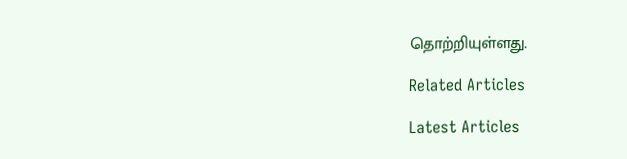தொற்றியுள்ளது.

Related Articles

Latest Articles